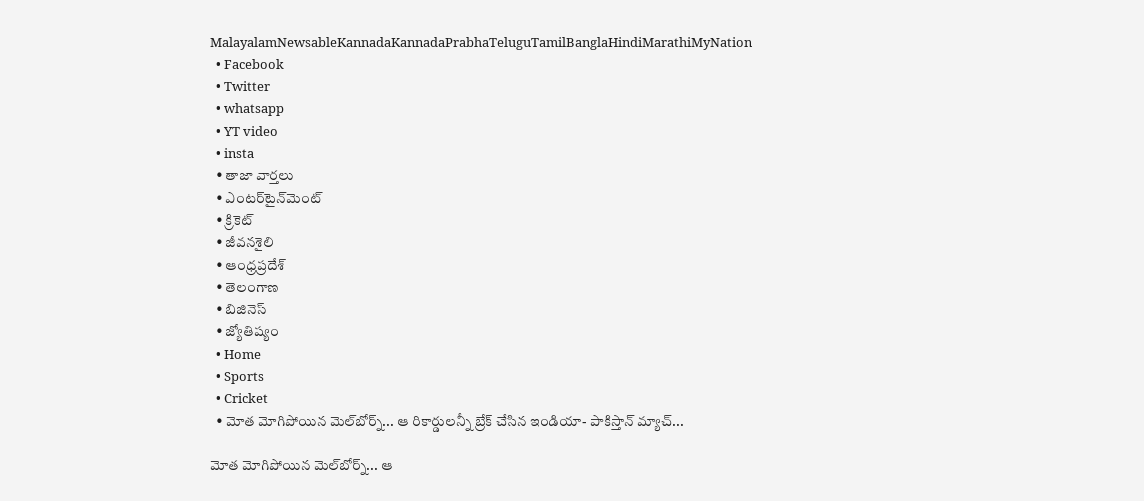MalayalamNewsableKannadaKannadaPrabhaTeluguTamilBanglaHindiMarathiMyNation
  • Facebook
  • Twitter
  • whatsapp
  • YT video
  • insta
  • తాజా వార్తలు
  • ఎంటర్‌టైన్‌మెంట్
  • క్రికెట్
  • జీవనశైలి
  • ఆంధ్రప్రదేశ్
  • తెలంగాణ
  • బిజినెస్
  • జ్యోతిష్యం
  • Home
  • Sports
  • Cricket
  • మోత మోగిపోయిన మెల్‌బోర్న్‌... ఆ రికార్డులన్నీ బ్రేక్ చేసిన ఇండియా- పాకిస్తాన్ మ్యాచ్‌...

మోత మోగిపోయిన మెల్‌బోర్న్‌... ఆ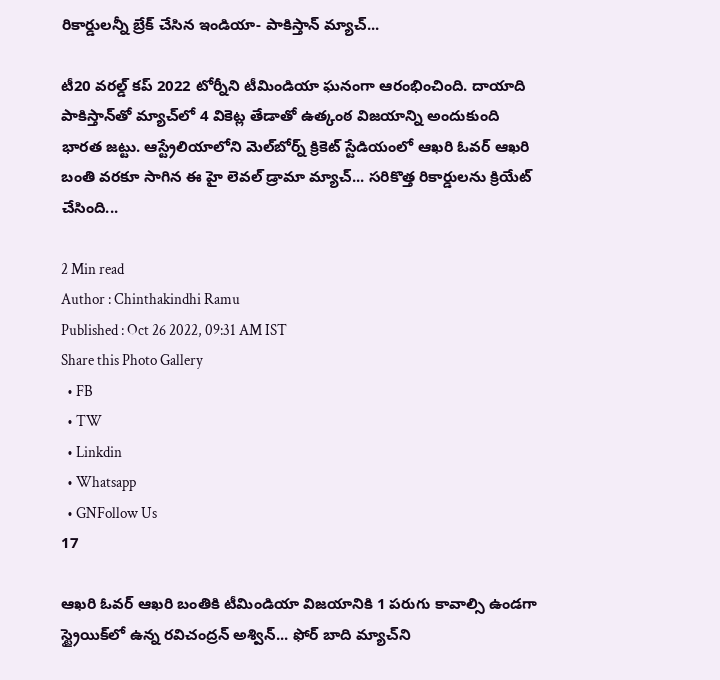రికార్డులన్నీ బ్రేక్ చేసిన ఇండియా- పాకిస్తాన్ మ్యాచ్‌...

టీ20 వరల్డ్ కప్ 2022 టోర్నీని టీమిండియా ఘనంగా ఆరంభించింది. దాయాది పాకిస్తాన్‌తో మ్యాచ్‌లో 4 వికెట్ల తేడాతో ఉత్కంఠ విజయాన్ని అందుకుంది భారత జట్టు. ఆస్ట్రేలియాలోని మెల్‌బోర్న్ క్రికెట్ స్టేడియంలో ఆఖరి ఓవర్ ఆఖరి బంతి వరకూ సాగిన ఈ హై లెవల్ డ్రామా మ్యాచ్‌... సరికొత్త రికార్డులను క్రియేట్ చేసింది...

2 Min read
Author : Chinthakindhi Ramu
Published : Oct 26 2022, 09:31 AM IST
Share this Photo Gallery
  • FB
  • TW
  • Linkdin
  • Whatsapp
  • GNFollow Us
17

ఆఖరి ఓవర్ ఆఖరి బంతికి టీమిండియా విజయానికి 1 పరుగు కావాల్సి ఉండగా స్ట్రైయిక్‌లో ఉన్న రవిచంద్రన్ అశ్విన్... ఫోర్ బాది మ్యాచ్‌ని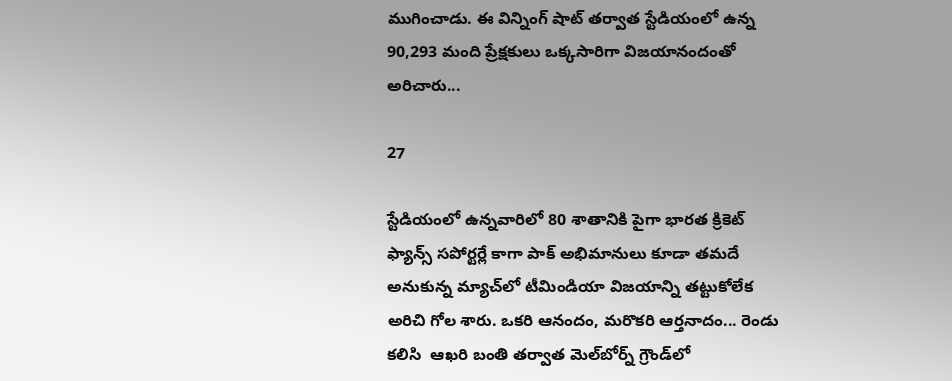ముగించాడు. ఈ విన్నింగ్ షాట్ తర్వాత స్టేడియంలో ఉన్న 90,293 మంది ప్రేక్షకులు ఒక్కసారిగా విజయానందంతో అరిచారు...

27

స్టేడియంలో ఉన్నవారిలో 80 శాతానికి పైగా భారత క్రికెట్ ఫ్యాన్స్ సపోర్టర్లే కాగా పాక్ అభిమానులు కూడా తమదే అనుకున్న మ్యాచ్‌లో టీమిండియా విజయాన్ని తట్టుకోలేక అరిచి గోల శారు. ఒకరి ఆనందం, మరొకరి ఆర్తనాదం... రెండు కలిసి  ఆఖరి బంతి తర్వాత మెల్‌బోర్న్‌ గ్రౌండ్‌లో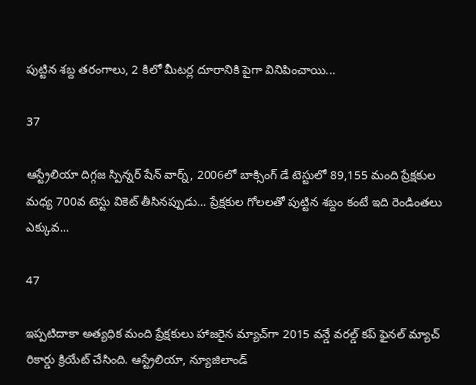పుట్టిన శబ్ద తరంగాలు, 2 కిలో మీటర్ల దూరానికి పైగా వినిపించాయి...

37

ఆస్ట్రేలియా దిగ్గజ స్పిన్నర్ షేన్ వార్న్, 2006లో బాక్సింగ్ డే టెస్టులో 89,155 మంది ప్రేక్షకుల మధ్య 700వ టెస్టు వికెట్ తీసినప్పుడు... ప్రేక్షకుల గోలలతో పుట్టిన శబ్దం కంటే ఇది రెండింతలు ఎక్కువ...

47

ఇప్పటిదాకా అత్యధిక మంది ప్రేక్షకులు హాజరైన మ్యాచ్‌గా 2015 వన్డే వరల్డ్ కప్ ఫైనల్ మ్యాచ్‌ రికార్డు క్రియేట్ చేసింది. ఆస్ట్రేలియా, న్యూజిలాండ్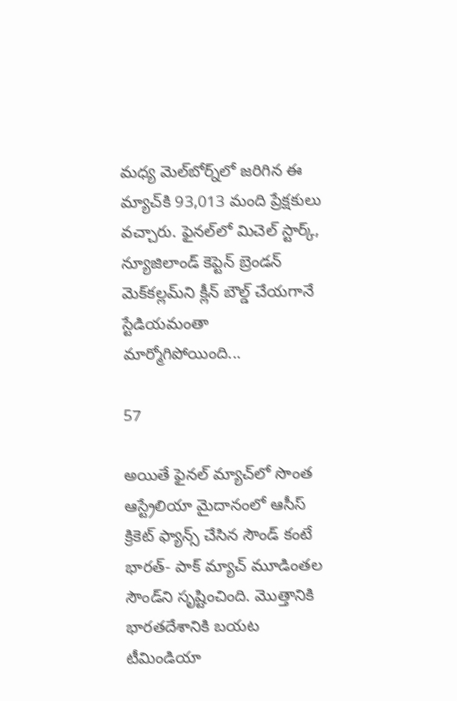మధ్య మెల్‌బోర్న్‌లో జరిగిన ఈ మ్యాచ్‌కి 93,013 మంది ప్రేక్షకులు వచ్చారు. ఫైనల్‌లో మిచెల్ స్టార్క్, న్యూజిలాండ్ కెప్టెన్ బ్రెండన్ మెక్‌కల్లమ్‌ని క్లీన్ బౌల్డ్ చేయగానే స్టేడియమంతా మార్మోగిపోయింది...

57

అయితే ఫైనల్ మ్యాచ్‌లో సొంత ఆస్ట్రేలియా మైదానంలో ఆసీస్ క్రికెట్ ఫ్యాన్స్ చేసిన సౌండ్ కంటే భారత్- పాక్ మ్యాచ్‌ మూడింతల సౌండ్‌ని సృష్టించింది. మొత్తానికి భారతదేశానికి బయట టీమిండియా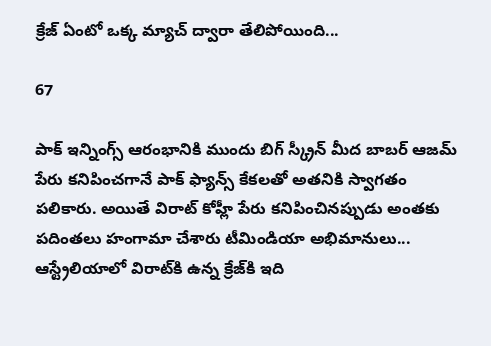క్రేజ్ ఏంటో ఒక్క మ్యాచ్ ద్వారా తేలిపోయింది...

67

పాక్ ఇన్నింగ్స్ ఆరంభానికి ముందు బిగ్ స్క్రీన్ మీద బాబర్ ఆజమ్ పేరు కనిపించగానే పాక్ ఫ్యాన్స్ కేకలతో అతనికి స్వాగతం పలికారు. అయితే విరాట్ కోహ్లీ పేరు కనిపించినప్పుడు అంతకు పదింతలు హంగామా చేశారు టీమిండియా అభిమానులు... ఆస్ట్రేలియాలో విరాట్‌కి ఉన్న క్రేజ్‌కి ఇది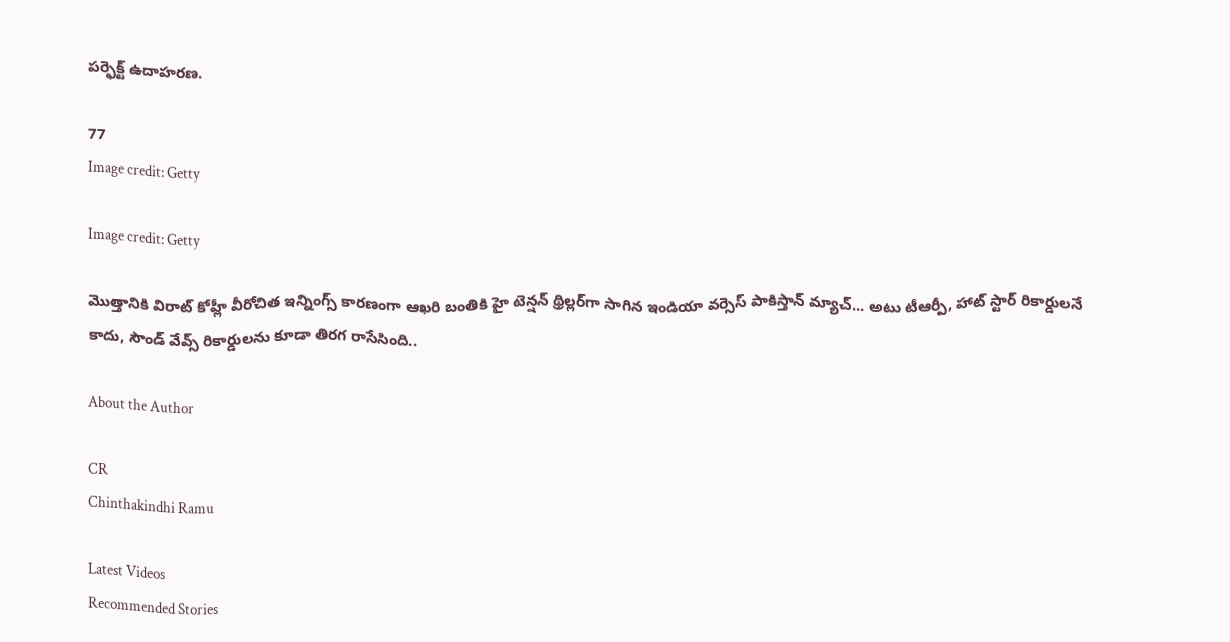పర్ఫెక్ట్ ఉదాహరణ.

77
Image credit: Getty

Image credit: Getty

మొత్తానికి విరాట్ కోహ్లీ వీరోచిత ఇన్నింగ్స్ కారణంగా ఆఖరి బంతికి హై టెన్షన్ థ్రిల్లర్‌గా సాగిన ఇండియా వర్సెస్ పాకిస్తాన్ మ్యాచ్... అటు టీఆర్పీ, హాట్ స్టార్ రికార్డులనే కాదు, సౌండ్ వేవ్స్ రికార్డులను కూడా తిరగ రాసేసింది..

About the Author

CR
Chinthakindhi Ramu

Latest Videos
Recommended Stories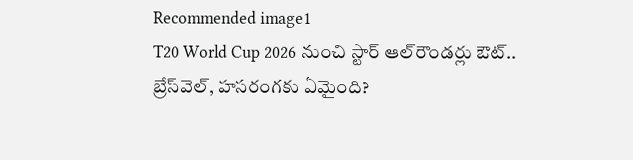Recommended image1
T20 World Cup 2026 నుంచి స్టార్ ఆల్‌రౌండర్లు ఔట్.. బ్రేస్‌వెల్, హసరంగకు ఏమైంది?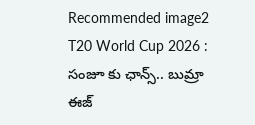Recommended image2
T20 World Cup 2026 : సంజూ కు ఛాన్స్.. బుమ్రా ఈజ్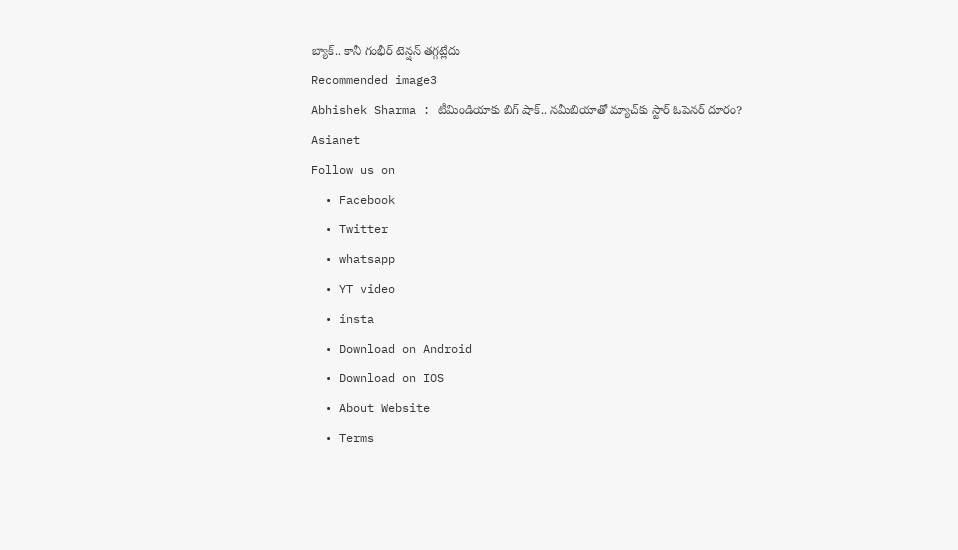బ్యాక్.. కానీ గంభీర్ టెన్షన్ తగ్గట్లేదు
Recommended image3
Abhishek Sharma : టీమిండియాకు బిగ్ షాక్.. నమీబియాతో మ్యాచ్‌కు స్టార్ ఓపెనర్ దూరం?
Asianet
Follow us on
  • Facebook
  • Twitter
  • whatsapp
  • YT video
  • insta
  • Download on Android
  • Download on IOS
  • About Website
  • Terms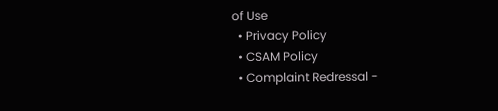of Use
  • Privacy Policy
  • CSAM Policy
  • Complaint Redressal -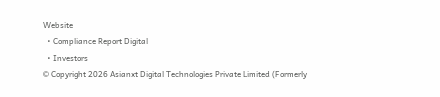Website
  • Compliance Report Digital
  • Investors
© Copyright 2026 Asianxt Digital Technologies Private Limited (Formerly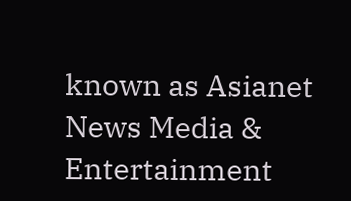known as Asianet News Media & Entertainment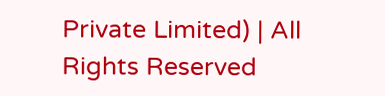Private Limited) | All Rights Reserved